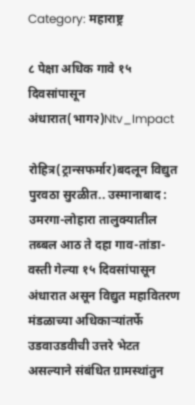Category: महाराष्ट्र

८ पेक्षा अधिक गावे १५ दिवसांपासून अंधारात(भाग२)Ntv_Impact

रोहित्र(ट्रान्सफर्मार)बदलून विद्युत पुरवठा सुरळीत.. उस्मानाबाद : उमरगा-लोहारा तालुक्यातील तब्बल आठ ते दहा गाव-तांडा-वस्ती गेल्या १५ दिवसांपासून अंधारात असून विद्युत महावितरण मंडळाच्या अधिकाऱ्यांतर्फे उडवाउडवीची उत्तरे भेटत असल्याने संबंधित ग्रामस्थांतुन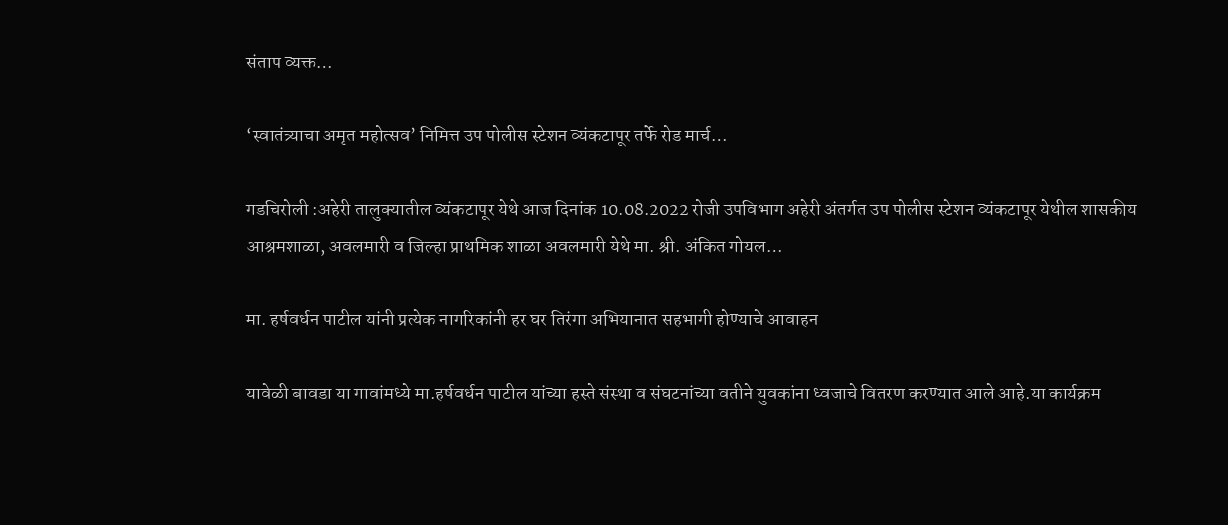संताप व्यक्त…

‘स्वातंत्र्याचा अमृत महोत्सव’ निमित्त उप पोलीस स्टेशन व्यंकटापूर तर्फे रोड मार्च…

गडचिरोली :अहेरी तालुक्यातील व्यंकटापूर येथे आज दिनांक 10.08.2022 रोजी उपविभाग अहेरी अंतर्गत उप पोलीस स्टेशन व्यंकटापूर येथील शासकीय आश्रमशाळा, अवलमारी व जिल्हा प्राथमिक शाळा अवलमारी येथे मा. श्री. अंकित गोयल…

मा. हर्षवर्धन पाटील यांनी प्रत्येक नागरिकांनी हर घर तिरंगा अभियानात सहभागी होण्याचे आवाहन

यावेळी बावडा या गावांमध्ये मा.हर्षवर्धन पाटील यांच्या हस्ते संस्था व संघटनांच्या वतीने युवकांना ध्वजाचे वितरण करण्यात आले आहे.या कार्यक्रम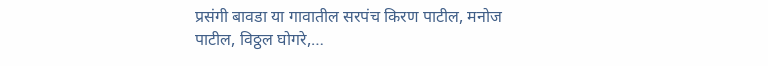प्रसंगी बावडा या गावातील सरपंच किरण पाटील, मनोज पाटील, विठ्ठल घोगरे,…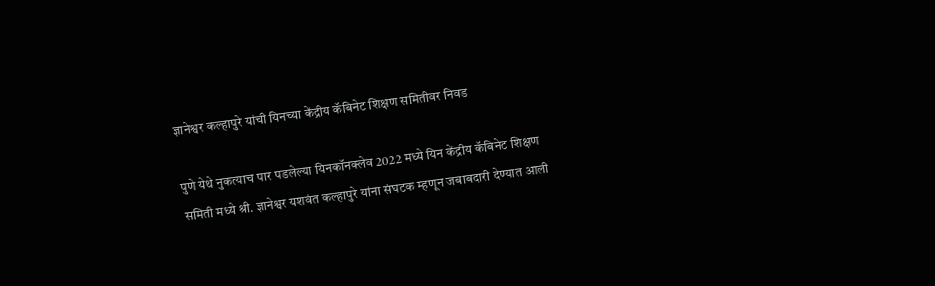ज्ञानेश्वर कल्हापुरे यांची यिनच्या केंद्रीय कॅबिनेट शिक्षण समितीवर निवड

पुणे येथे नुकत्याच पार पडलेल्या यिनकॉनक्लेव 2022 मध्ये यिन केंद्रीय कॅबिनेट शिक्षण समिती मध्ये श्री. ज्ञानेश्वर यशवंत कल्हापुरे यांना संघटक म्हणून जबाबदारी देण्यात आली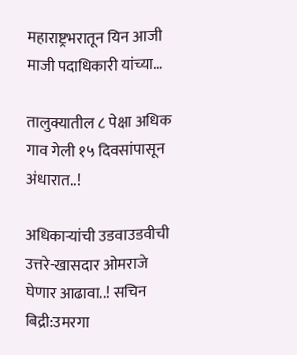महाराष्ट्रभरातून यिन आजी माजी पदाधिकारी यांच्या…

तालुक्यातील ८ पेक्षा अधिक गाव गेली १५ दिवसांपासून अंधारात..!

अधिकाऱ्यांची उडवाउडवीची उत्तरे-खासदार ओमराजे घेणार आढावा..! सचिन बिद्री:उमरगा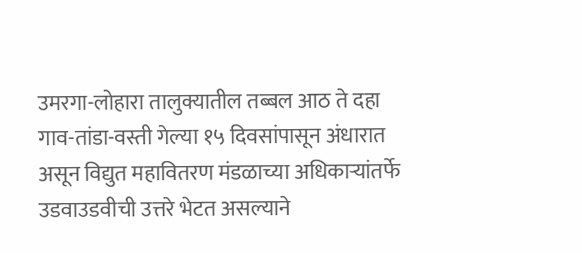उमरगा-लोहारा तालुक्यातील तब्बल आठ ते दहा गाव-तांडा-वस्ती गेल्या १५ दिवसांपासून अंधारात असून विद्युत महावितरण मंडळाच्या अधिकाऱ्यांतर्फे उडवाउडवीची उत्तरे भेटत असल्याने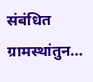संबंधित ग्रामस्थांतुन…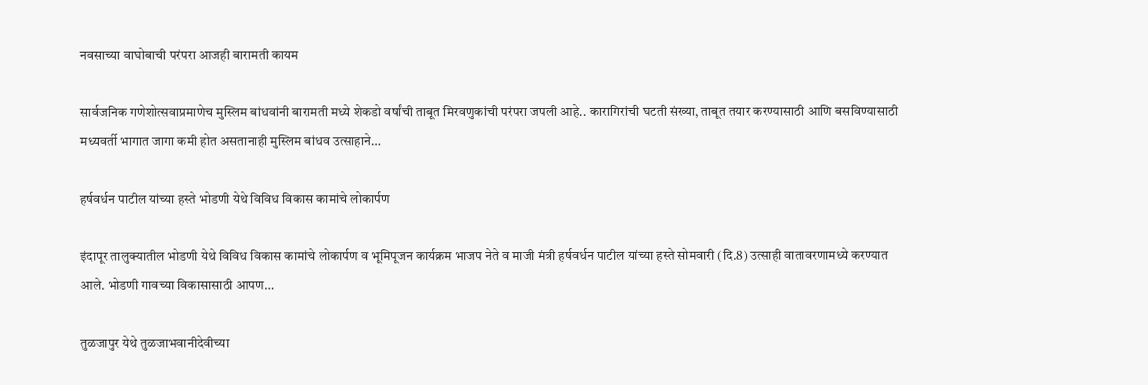नवसाच्या वाघोबाची परंपरा आजही बारामती कायम

सार्वजनिक गणेशोत्सवाप्रमाणेच मुस्लिम बांधवांनी बारामती मध्ये शेकडो वर्षांची ताबूत मिरवणुकांची परंपरा जपली आहे.. कारागिरांची घटती संख्या, ताबूत तयार करण्यासाठी आणि बसविण्यासाठी मध्यवर्ती भागात जागा कमी होत असतानाही मुस्लिम बांधव उत्साहाने…

हर्षवर्धन पाटील यांच्या हस्ते भोडणी येथे विविध विकास कामांचे लोकार्पण

इंदापूर तालुक्यातील भोडणी येथे विविध विकास कामांचे लोकार्पण व भूमिपूजन कार्यक्रम भाजप नेते व माजी मंत्री हर्षवर्धन पाटील यांच्या हस्ते सोमवारी (दि.8) उत्साही वातावरणामध्ये करण्यात आले. भोडणी गावच्या विकासासाठी आपण…

तुळजापुर येथे तुळजाभवानीदेवीच्या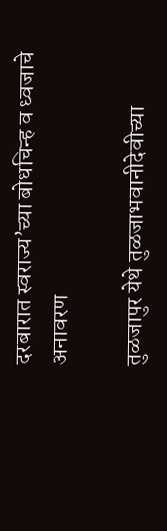दरबारात स्वराज्य’च्या बोधचिन्ह व ध्वजाचे अनावरण

तुळजापुर येथे तुळजाभवानीदेवीच्या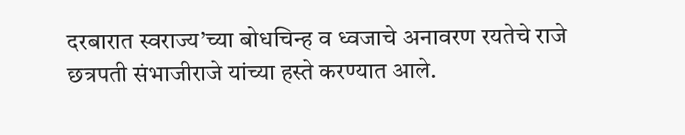दरबारात स्वराज्य’च्या बोधचिन्ह व ध्वजाचे अनावरण रयतेचे राजे छत्रपती संभाजीराजे यांच्या हस्ते करण्यात आले.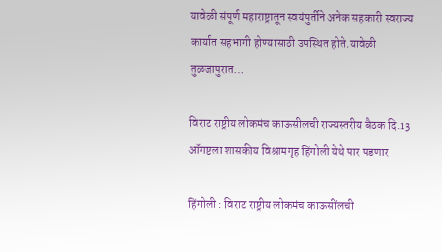यावेळी संपूर्ण महाराष्ट्रातून स्वयंपुर्तीने अनेक सहकारी स्वराज्य कार्यात सहभागी होण्यासाठी उपस्थित होते.यावेळी तुळजापुरात…

विराट राष्ट्रीय लोकमंच काऊसीलची राज्यस्तरीय बैठक दि.13 ऑगष्टला शासकीय विश्रामगृह हिंगोली येथे पार पडणार

हिंगोली : विराट राष्ट्रीय लोकमंच काऊसींलची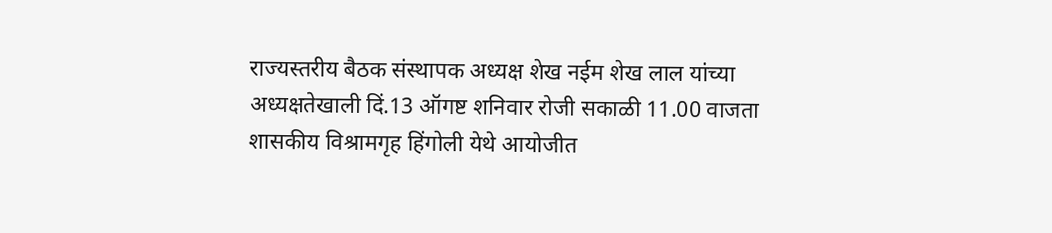राज्यस्तरीय बैठक संस्थापक अध्यक्ष शेख नईम शेख लाल यांच्या अध्यक्षतेखाली दिं.13 ऑगष्ट शनिवार रोजी सकाळी 11.00 वाजता शासकीय विश्रामगृह हिंगोली येथे आयोजीत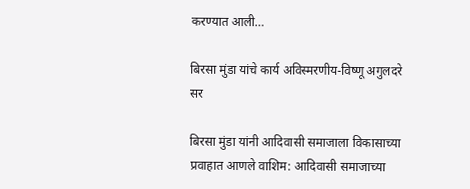करण्यात आली…

बिरसा मुंडा यांचे कार्य अविस्मरणीय-विष्णू अगुलदरे सर

बिरसा मुंडा यांनी आदिवासी समाजाला विकासाच्या प्रवाहात आणले वाशिम: आदिवासी समाजाच्या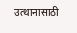उत्थानासाठी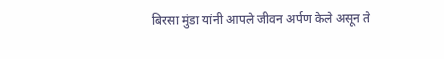बिरसा मुंडा यांनी आपले जीवन अर्पण केले असून ते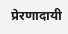प्रेरणादायी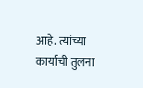आहे. त्यांच्या कार्याची तुलना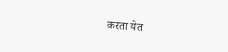करता येत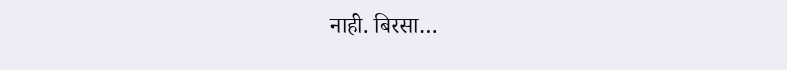नाही. बिरसा…